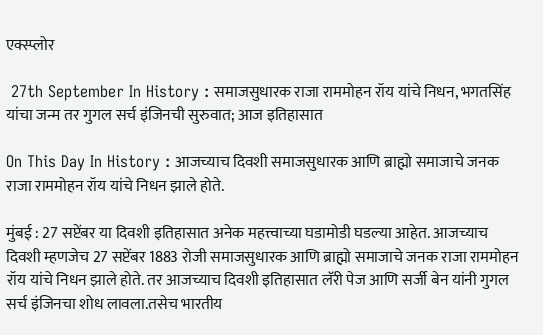एक्स्प्लोर

 27th September In History : समाजसुधारक राजा राममोहन रॉय यांचे निधन, भगतसिंह यांचा जन्म तर गुगल सर्च इंजिनची सुरुवात; आज इतिहासात

On This Day In History : आजच्याच दिवशी समाजसुधारक आणि ब्राह्मो समाजाचे जनक राजा राममोहन रॉय यांचे निधन झाले होते.

मुंबई : 27 सप्टेंबर या दिवशी इतिहासात अनेक महत्त्वाच्या घडामोडी घडल्या आहेत. आजच्याच दिवशी म्हणजेच 27 सप्टेंबर 1883 रोजी समाजसुधारक आणि ब्राह्मो समाजाचे जनक राजा राममोहन रॉय यांचे निधन झाले होते. तर आजच्याच दिवशी इतिहासात लॅरी पेज आणि सर्जी बेन यांनी गुगल सर्च इंजिनचा शोध लावला.तसेच भारतीय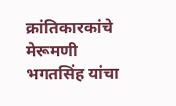क्रांतिकारकांचे मेरूमणी भगतसिंह यांचा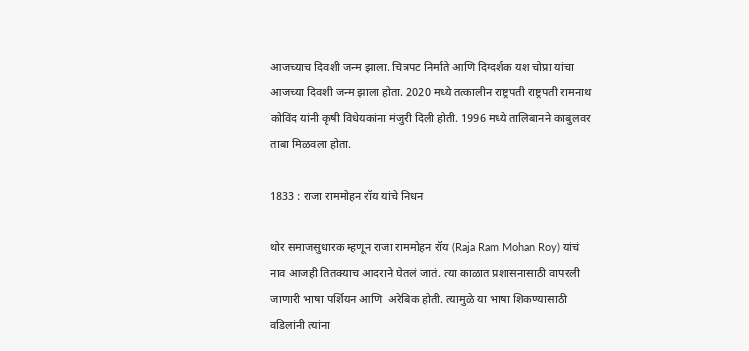आजच्याच दिवशी जन्म झाला. चित्रपट निर्माते आणि दिग्दर्शक यश चोप्रा यांचा आजच्या दिवशी जन्म झाला होता. 2020 मध्ये तत्कालीन राष्ट्रपती राष्ट्रपती रामनाथ कोविंद यांनी कृषी विधेयकांना मंजुरी दिली होती. 1996 मध्ये तालिबानने काबुलवर ताबा मिळवला होता.

1833 : राजा राममोहन रॉय यांचे निधन

थोर समाजसुधारक म्हणून राजा राममोहन रॉय (Raja Ram Mohan Roy) यांचं नाव आजही तितक्याच आदराने घेतलं जातं. त्या काळात प्रशासनासाठी वापरली जाणारी भाषा पर्शियन आणि  अरेबिक होती. त्यामुळे या भाषा शिकण्यासाठी वडिलांनी त्यांना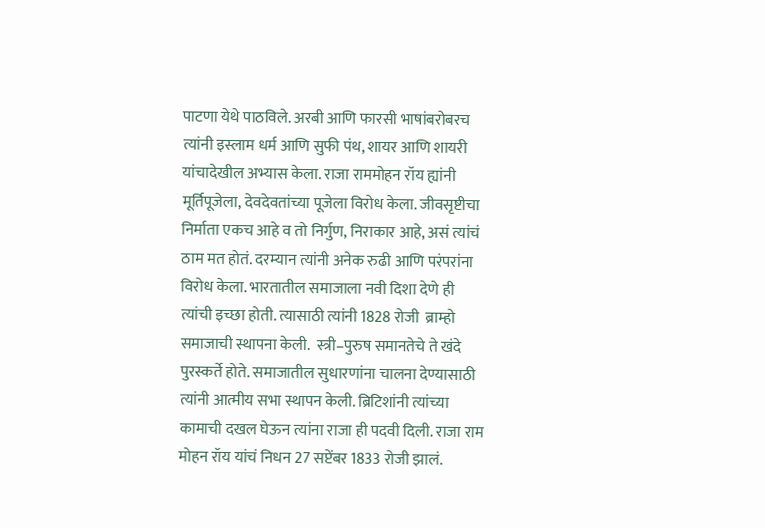पाटणा येथे पाठविले. अरबी आणि फारसी भाषांबरोबरच त्यांनी इस्लाम धर्म आणि सुफी पंथ, शायर आणि शायरी यांचादेखील अभ्यास केला. राजा राममोहन रॉय ह्यांनी मूर्तिपूजेला, देवदेवतांच्या पूजेला विरोध केला. जीवसृष्टीचा निर्माता एकच आहे व तो निर्गुण, निराकार आहे, असं त्यांचं ठाम मत होतं. दरम्यान त्यांनी अनेक रुढी आणि परंपरांना विरोध केला. भारतातील समाजाला नवी दिशा देणे ही त्यांची इच्छा होती. त्यासाठी त्यांनी 1828 रोजी  ब्राम्हो समाजाची स्थापना केली.  स्त्री–पुरुष समानतेचे ते खंदे पुरस्कर्ते होते. समाजातील सुधारणांना चालना देण्यासाठी त्यांनी आत्मीय सभा स्थापन केली. ब्रिटिशांनी त्यांच्या कामाची दखल घेऊन त्यांना राजा ही पदवी दिली. राजा राम मोहन रॉय यांचं निधन 27 सप्टेंबर 1833 रोजी झालं.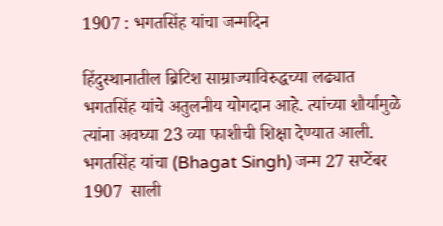1907 : भगतसिंह यांचा जन्मदिन

हिंदुस्थानातील ब्रिटिश साम्राज्याविरुद्धच्या लढ्यात भगतसिंह यांचे अतुलनीय योगदान आहे. त्यांच्या शौर्यामुळे त्यांना अवघ्या 23 व्या फाशीची शिक्षा देण्यात आली. भगतसिंह यांचा (Bhagat Singh) जन्म 27 सप्टेंबर 1907  साली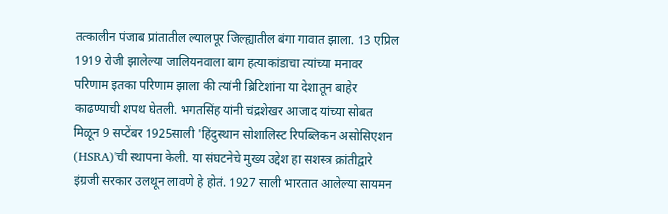तत्कालीन पंजाब प्रांतातील ल्यालपूर जिल्ह्यातील बंगा गावात झाला. 13 एप्रिल 1919 रोजी झालेल्या जालियनवाला बाग हत्याकांडाचा त्यांच्या मनावर परिणाम इतका परिणाम झाला की त्यांनी ब्रिटिशांना या देशातून बाहेर काढण्याची शपथ घेतली. भगतसिंह यांनी चंद्रशेखर आजाद यांच्या सोबत मिळून 9 सप्टेंबर 1925साली 'हिंदुस्थान सोशालिस्ट रिपब्लिकन असोसिएशन (HSRA)'ची स्थापना केली. या संघटनेचे मुख्य उद्देश हा सशस्त्र क्रांतीद्वारे इंग्रजी सरकार उलथून लावणे हे होतं. 1927 साली भारतात आलेल्या सायमन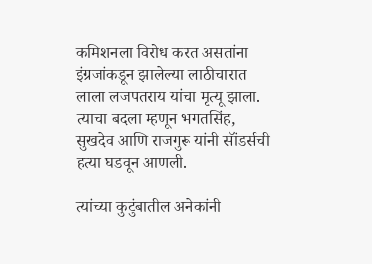कमिशनला विरोध करत असतांना इंग्रजांकडून झालेल्या लाठीचारात लाला लजपतराय यांचा मृत्यू झाला. त्याचा बदला म्हणून भगतसिंह, सुखदेव आणि राजगुरू यांनी सॉंडर्सची हत्या घडवून आणली.

त्यांच्या कुटुंबातील अनेकांनी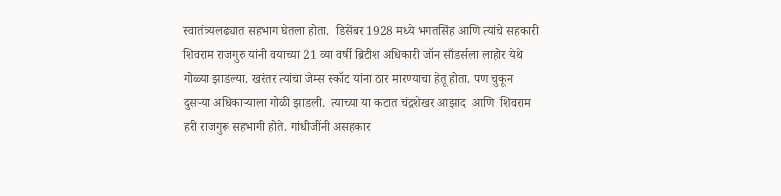स्वातंत्र्यलढ्यात सहभाग घेतला होता.  डिसेंबर 1928 मध्ये भगतसिंह आणि त्यांचे सहकारी शिवराम राजगुरु यांनी वयाच्या 21 व्या वर्षी ब्रिटीश अधिकारी जॉन साँडर्सला लाहोर येथे गोळ्या झाडल्या. खरंतर त्यांचा जेम्स स्कॉट यांना ठार मारण्याचा हेतू होता. पण चुकून दुसऱ्या अधिकाऱ्याला गोळी झाडली.  त्याच्या या कटात चंद्रशेखर आझाद  आणि  शिवराम हरी राजगुरू सहभागी होते. गांधीजींनी असहकार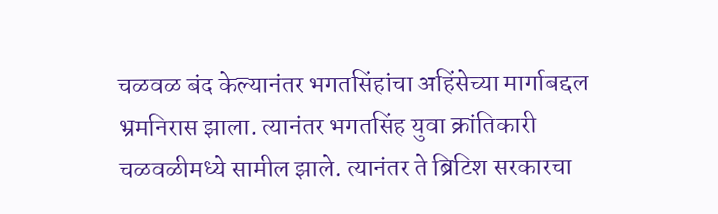चळवळ बंद केल्यानंतर भगतसिंहांचा अहिंसेच्या मार्गाबद्दल भ्रमनिरास झाला. त्यानंतर भगतसिंह युवा क्रांतिकारी चळवळीमध्ये सामील झाले. त्यानंतर ते ब्रिटिश सरकारचा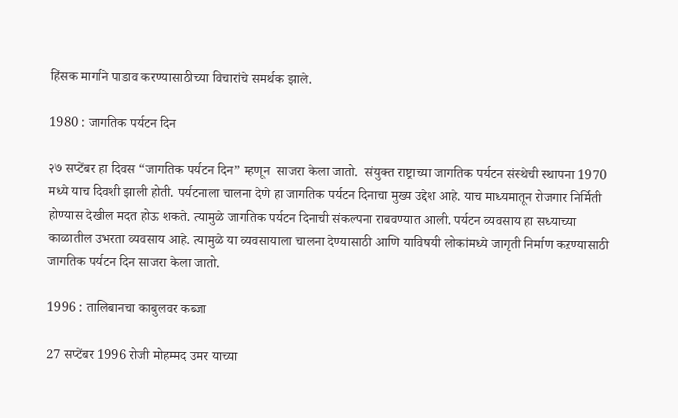हिंसक मार्गाने पाडाव करण्यासाठीच्या विचारांचे समर्थक झाले.

1980 : जागतिक पर्यटन दिन

२७ सप्टेंबर हा दिवस “जागतिक पर्यटन दिन” म्हणून  साजरा केला जातो.  संयुक्त राष्ट्राच्या जागतिक पर्यटन संस्थेची स्थापना 1970 मध्ये याच दिवशी झाली होती. पर्यटनाला चालना देणे हा जागतिक पर्यटन दिनाचा मुख्य उद्देश आहे. याच माध्यमातून रोजगार निर्मिती होण्यास देखील मदत होऊ शकते. त्यामुळे जागतिक पर्यटन दिनाची संकल्पना राबवण्यात आली. पर्यटन व्यवसाय हा सध्याच्या काळातील उभरता व्यवसाय आहे. त्यामुळे या व्यवसायाला चालना देण्यासाठी आणि याविषयी लोकांमध्ये जागृती निर्माण कऱण्यासाठी जागतिक पर्यटन दिन साजरा केला जातो.

1996 : तालिबानचा काबुलवर कब्जा

27 सप्टेंबर 1996 रोजी मोहम्मद उमर याच्या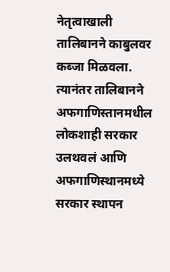नेतृत्वाखाली तालिबानने काबुलवर कब्जा मिळवला. त्यानंतर तालिबानने अफगाणिस्तानमधील लोकशाही सरकार उलथवलं आणि अफगाणिस्थानमध्ये सरकार स्थापन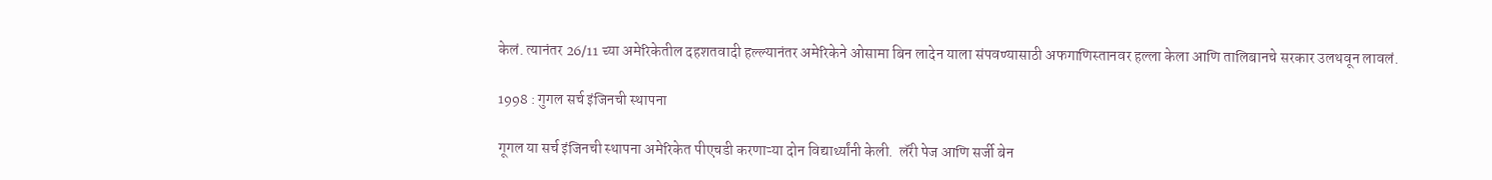केलं. त्यानंतर 26/11 च्या अमेरिकेतील दहशतवादी हल्ल्यानंतर अमेरिकेने ओसामा बिन लादेन याला संपवण्यासाठी अफगाणिस्तानवर हल्ला केला आणि तालिबानचे सरकार उलथवून लावलं.

1998 : गुगल सर्च इंजिनची स्थापना

गूगल या सर्च इंजिनची स्थापना अमेरिकेत पीएचडी करणाऱ्या दोन विद्यार्थ्यांनी केली.  लॅरी पेज आणि सर्जी बेन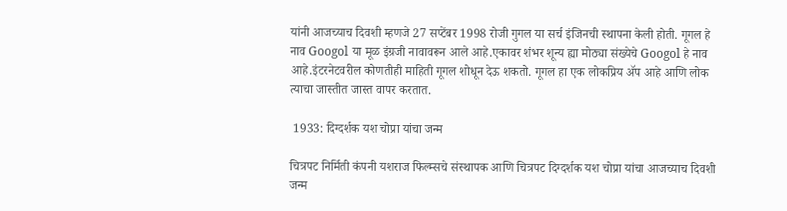यांनी आजच्याच दिवशी म्हणजे 27 सप्टेंबर 1998 रोजी गुगल या सर्च इंजिनची स्थापना केली होती. गूगल हे नाव Googol या मूळ इंग्रजी नावावरून आले आहे.एकावर शंभर शून्य ह्या मोठ्या संख्येचे Googol हे नाव आहे.इंटरनेटवरील कोणतीही माहिती गूगल शोधून देऊ शकतो. गूगल हा एक लोकप्रिय ॲप आहे आणि लोक त्याचा जास्तीत जास्त वापर करतात.

 1933: दिग्दर्शक यश चोप्रा यांचा जन्म

चित्रपट निर्मिती कंपनी यशराज फिल्म्सचे संस्थापक आणि चित्रपट दिग्दर्शक यश चोप्रा यांचा आजच्याच दिवशी जन्म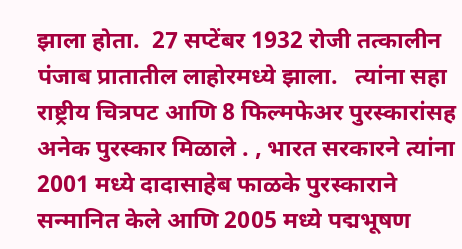झाला होता.  27 सप्टेंबर 1932 रोजी तत्कालीन पंजाब प्रातातील लाहोरमध्ये झाला.   त्यांना सहा राष्ट्रीय चित्रपट आणि 8 फिल्मफेअर पुरस्कारांसह अनेक पुरस्कार मिळाले . , भारत सरकारने त्यांना 2001 मध्ये दादासाहेब फाळके पुरस्काराने सन्मानित केले आणि 2005 मध्ये पद्मभूषण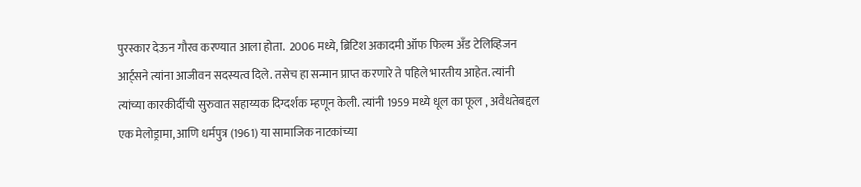पुरस्कार देऊन गौरव करण्यात आला होता.  2006 मध्ये, ब्रिटिश अकादमी ऑफ फिल्म अँड टेलिव्हिजन आर्ट्सने त्यांना आजीवन सदस्यत्व दिले. तसेच हा सन्मान प्राप्त करणारे ते पहिले भारतीय आहेत. त्यांनी त्यांच्या कारकीर्दीची सुरुवात सहाय्यक दिग्दर्शक म्हणून केली. त्यांनी 1959 मध्ये धूल का फूल , अवैधतेबद्दल एक मेलोड्रामा, आणि धर्मपुत्र (1961) या सामाजिक नाटकांच्या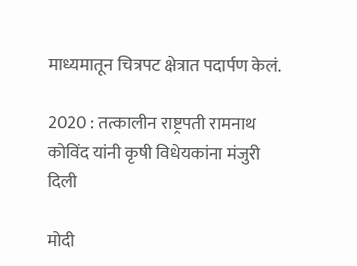माध्यमातून चित्रपट क्षेत्रात पदार्पण केलं.

2020 : तत्कालीन राष्ट्रपती रामनाथ कोविंद यांनी कृषी विधेयकांना मंजुरी दिली

मोदी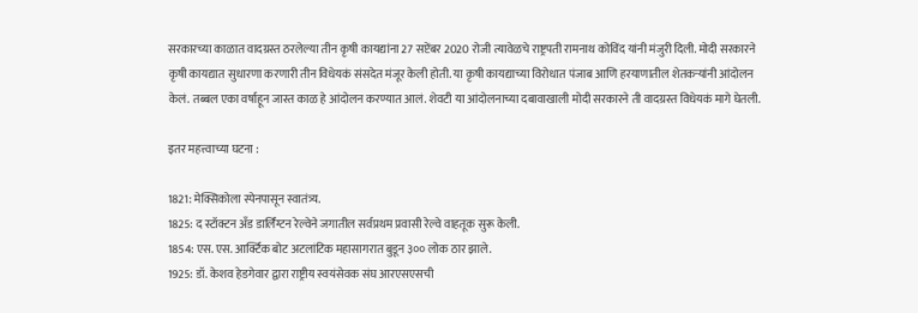सरकारच्या काळात वादग्रस्त ठरलेल्या तीन कृषी कायद्यांना 27 सप्टेंबर 2020 रोजी त्यावेळचे राष्ट्रपती रामनाथ कोविंद यांनी मंजुरी दिली. मोदी सरकारने कृषी कायद्यात सुधारणा करणारी तीन विधेयकं संसदेत मंजूर केली होती. या कृषी कायद्याच्या विरोधात पंजाब आणि हरयाणातील शेतकऱ्यांनी आंदोलन केलं. तब्बल एका वर्षाहून जास्त काळ हे आंदोलन करण्यात आलं. शेवटी या आंदोलनाच्या दबावाखाली मोदी सरकारने ती वादग्रस्त विधेयकं मागे घेतली.

इतर महत्त्वाच्या घटना :

1821: मेक्सिकोला स्पेनपासून स्वातंत्र्य.
1825: द स्टॉक्टन अँड डार्लिंग्टन रेल्वेने जगातील सर्वप्रथम प्रवासी रेल्वे वाहतूक सुरू केली.
1854: एस. एस. आर्क्टिक बोट अटलांटिक महासागरात बुडून ३०० लोक ठार झाले.
1925: डॉ. केशव हेडगेवार द्वारा राष्ट्रीय स्वयंसेवक संघ आरएसएसची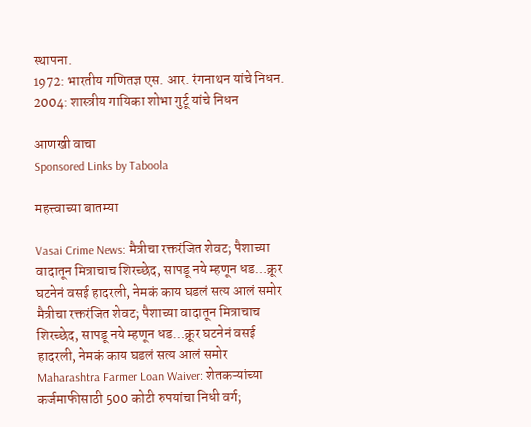स्थापना.
1972: भारतीय गणितज्ञ एस. आर. रंगनाथन यांचे निधन.
2004: शास्त्रीय गायिका शोभा गुर्टू यांचे निधन

आणखी वाचा
Sponsored Links by Taboola

महत्त्वाच्या बातम्या

Vasai Crime News: मैत्रीचा रक्तरंजित शेवट; पैशाच्या वादातून मित्राचाच शिरच्छेद, सापडू नये म्हणून धड…क्रूर घटनेनं वसई हादरली, नेमकं काय घडलं सत्य आलं समोर
मैत्रीचा रक्तरंजित शेवट; पैशाच्या वादातून मित्राचाच शिरच्छेद, सापडू नये म्हणून धड…क्रूर घटनेनं वसई हादरली, नेमकं काय घडलं सत्य आलं समोर
Maharashtra Farmer Loan Waiver: शेतकऱ्यांच्या कर्जमाफीसाठी 500 कोटी रुपयांचा निधी वर्ग;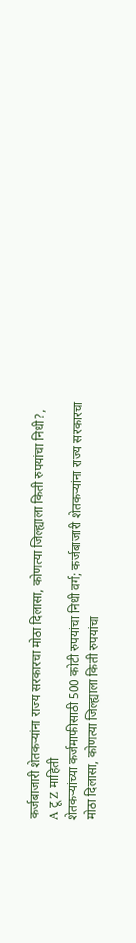कर्जबाजारी शेतकऱ्यांना राज्य सरकारचा मोठा दिलासा, कोणत्या जिल्ह्याला किती रुपयांचा निधी?, A टू Z माहिती
शेतकऱ्यांच्या कर्जमाफीसाठी 500 कोटी रुपयांचा निधी वर्ग; कर्जबाजारी शेतकऱ्यांना राज्य सरकारचा मोठा दिलासा, कोणत्या जिल्ह्याला किती रुपयांचा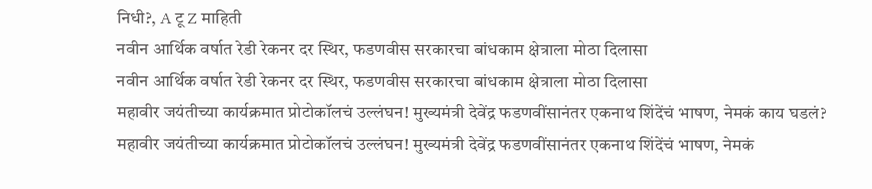निधी?, A टू Z माहिती
नवीन आर्थिक वर्षात रेडी रेकनर दर स्थिर, फडणवीस सरकारचा बांधकाम क्षेत्राला मोठा दिलासा
नवीन आर्थिक वर्षात रेडी रेकनर दर स्थिर, फडणवीस सरकारचा बांधकाम क्षेत्राला मोठा दिलासा
महावीर जयंतीच्या कार्यक्रमात प्रोटोकॉलचं उल्लंघन! मुख्यमंत्री देवेंद्र फडणवींसानंतर एकनाथ शिंदेंचं भाषण, नेमकं काय घडलं?
महावीर जयंतीच्या कार्यक्रमात प्रोटोकॉलचं उल्लंघन! मुख्यमंत्री देवेंद्र फडणवींसानंतर एकनाथ शिंदेंचं भाषण, नेमकं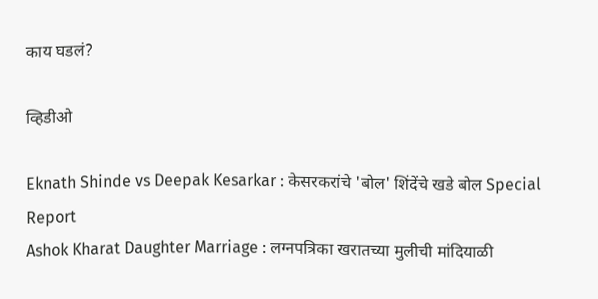काय घडलं?

व्हिडीओ

Eknath Shinde vs Deepak Kesarkar : केसरकरांचे 'बोल' शिंदेंचे खडे बोल Special Report
Ashok Kharat Daughter Marriage : लग्नपत्रिका खरातच्या मुलीची मांदियाळी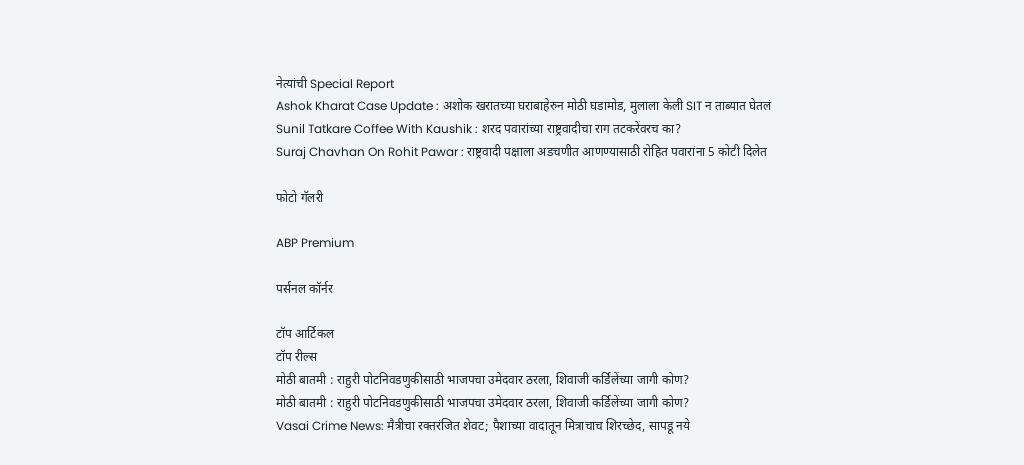नेत्यांची Special Report
Ashok Kharat Case Update : अशोक खरातच्या घराबाहेरुन मोठी घडामोड, मुलाला केली SIT न ताब्यात घेतलं
Sunil Tatkare Coffee With Kaushik : शरद पवारांच्या राष्ट्रवादीचा राग तटकरेंवरच का?
Suraj Chavhan On Rohit Pawar : राष्ट्रवादी पक्षाला अडचणीत आणण्यासाठी रोहित पवारांना 5 कोटी दिलेत

फोटो गॅलरी

ABP Premium

पर्सनल कॉर्नर

टॉप आर्टिकल
टॉप रील्स
मोठी बातमी : राहुरी पोटनिवडणुकीसाठी भाजपचा उमेदवार ठरला, शिवाजी कर्डिलेंच्या जागी कोण?
मोठी बातमी : राहुरी पोटनिवडणुकीसाठी भाजपचा उमेदवार ठरला, शिवाजी कर्डिलेंच्या जागी कोण?
Vasai Crime News: मैत्रीचा रक्तरंजित शेवट; पैशाच्या वादातून मित्राचाच शिरच्छेद, सापडू नये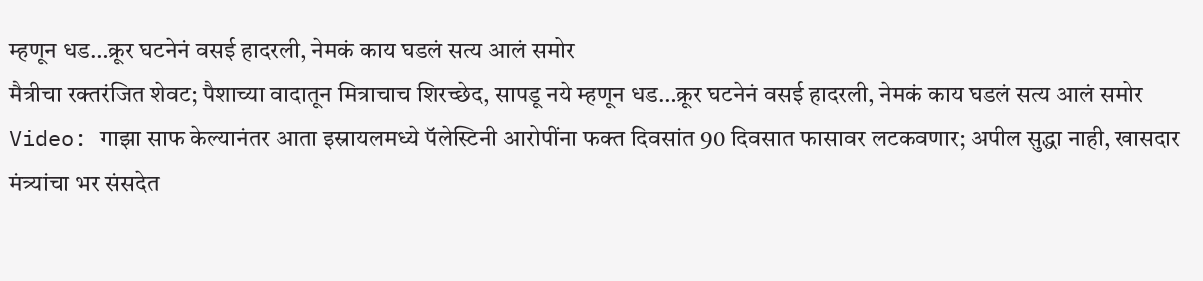म्हणून धड…क्रूर घटनेनं वसई हादरली, नेमकं काय घडलं सत्य आलं समोर
मैत्रीचा रक्तरंजित शेवट; पैशाच्या वादातून मित्राचाच शिरच्छेद, सापडू नये म्हणून धड…क्रूर घटनेनं वसई हादरली, नेमकं काय घडलं सत्य आलं समोर
Video: गाझा साफ केल्यानंतर आता इस्रायलमध्ये पॅलेस्टिनी आरोपींना फक्त दिवसांत 90 दिवसात फासावर लटकवणार; अपील सुद्धा नाही, खासदार मंत्र्यांचा भर संसदेत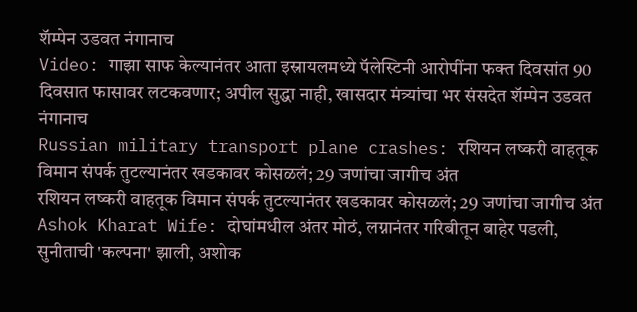शॅम्पेन उडवत नंगानाच
Video: गाझा साफ केल्यानंतर आता इस्रायलमध्ये पॅलेस्टिनी आरोपींना फक्त दिवसांत 90 दिवसात फासावर लटकवणार; अपील सुद्धा नाही, खासदार मंत्र्यांचा भर संसदेत शॅम्पेन उडवत नंगानाच
Russian military transport plane crashes: रशियन लष्करी वाहतूक विमान संपर्क तुटल्यानंतर खडकावर कोसळलं; 29 जणांचा जागीच अंत
रशियन लष्करी वाहतूक विमान संपर्क तुटल्यानंतर खडकावर कोसळलं; 29 जणांचा जागीच अंत
Ashok Kharat Wife: दोघांमधील अंतर मोठं, लग्नानंतर गरिबीतून बाहेर पडली, सुनीताची 'कल्पना' झाली, अशोक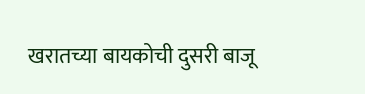खरातच्या बायकोची दुसरी बाजू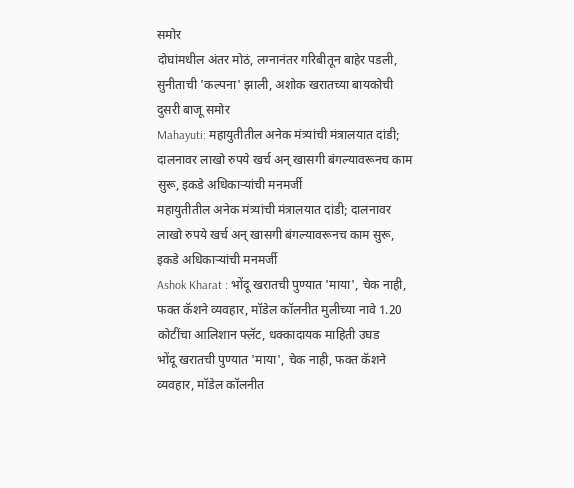समोर
दोघांमधील अंतर मोठं, लग्नानंतर गरिबीतून बाहेर पडली, सुनीताची 'कल्पना' झाली, अशोक खरातच्या बायकोची दुसरी बाजू समोर
Mahayuti: महायुतीतील अनेक मंत्र्यांची मंत्रालयात दांडी; दालनावर लाखो रुपये खर्च अन् खासगी बंगल्यावरूनच काम सुरू, इकडे अधिकाऱ्यांची मनमर्जी
महायुतीतील अनेक मंत्र्यांची मंत्रालयात दांडी; दालनावर लाखो रुपये खर्च अन् खासगी बंगल्यावरूनच काम सुरू, इकडे अधिकाऱ्यांची मनमर्जी
Ashok Kharat : भोंदू खरातची पुण्यात 'माया', चेक नाही, फक्त कॅशने व्यवहार, मॉडेल कॉलनीत मुलीच्या नावे 1.20 कोटींचा आलिशान फ्लॅट, धक्कादायक माहिती उघड
भोंदू खरातची पुण्यात 'माया', चेक नाही, फक्त कॅशने व्यवहार, मॉडेल कॉलनीत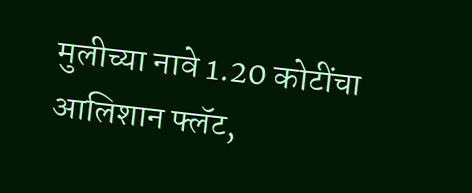मुलीच्या नावे 1.20 कोटींचा आलिशान फ्लॅट,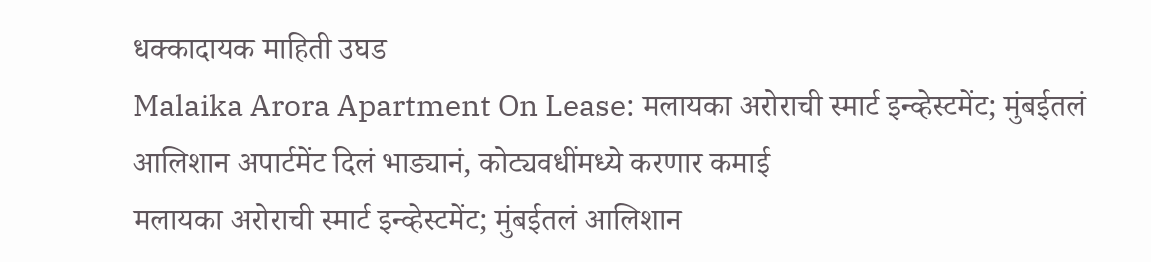धक्कादायक माहिती उघड
Malaika Arora Apartment On Lease: मलायका अरोराची स्मार्ट इन्व्हेस्टमेंट; मुंबईतलं आलिशान अपार्टमेंट दिलं भाड्यानं, कोट्यवधींमध्ये करणार कमाई
मलायका अरोराची स्मार्ट इन्व्हेस्टमेंट; मुंबईतलं आलिशान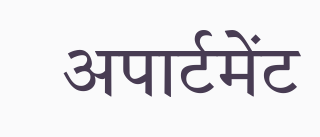अपार्टमेंट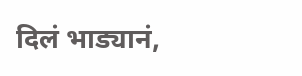दिलं भाड्यानं,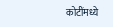कोटींमध्ये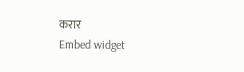करार
Embed widget